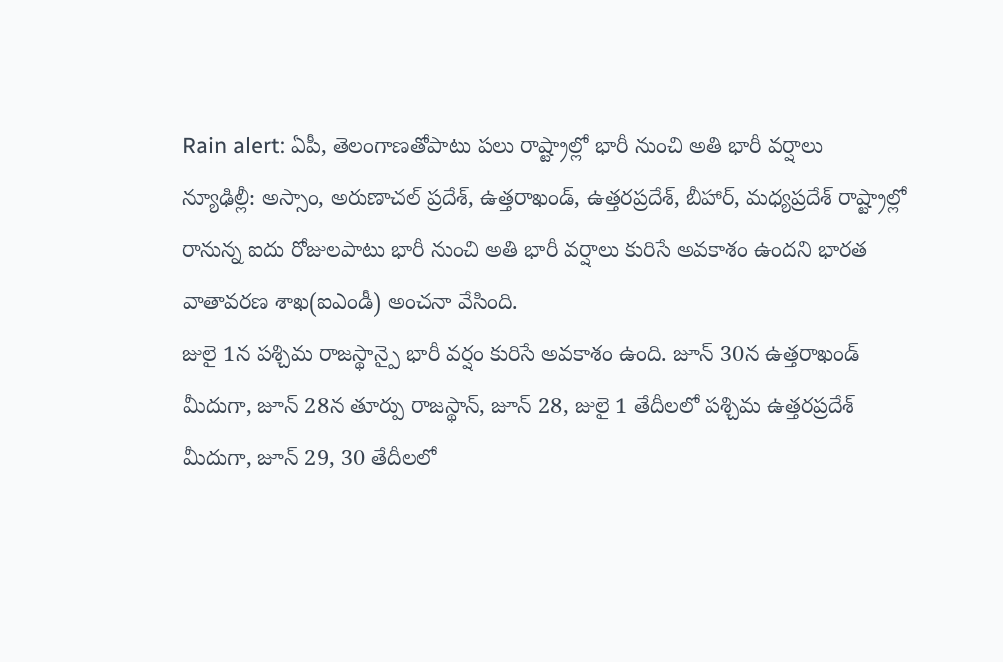Rain alert: ఏపీ, తెలంగాణతోపాటు పలు రాష్ట్రాల్లో భారీ నుంచి అతి భారీ వర్షాలు
న్యూఢిల్లీ: అస్సాం, అరుణాచల్ ప్రదేశ్, ఉత్తరాఖండ్, ఉత్తరప్రదేశ్, బీహార్, మధ్యప్రదేశ్ రాష్ట్రాల్లో రానున్న ఐదు రోజులపాటు భారీ నుంచి అతి భారీ వర్షాలు కురిసే అవకాశం ఉందని భారత వాతావరణ శాఖ(ఐఎండీ) అంచనా వేసింది.
జులై 1న పశ్చిమ రాజస్థాన్పై భారీ వర్షం కురిసే అవకాశం ఉంది. జూన్ 30న ఉత్తరాఖండ్ మీదుగా, జూన్ 28న తూర్పు రాజస్థాన్, జూన్ 28, జులై 1 తేదీలలో పశ్చిమ ఉత్తరప్రదేశ్ మీదుగా, జూన్ 29, 30 తేదీలలో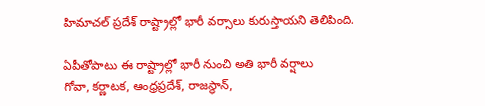హిమాచల్ ప్రదేశ్ రాష్ట్రాల్లో భారీ వర్సాలు కురుస్తాయని తెలిపింది.

ఏపీతోపాటు ఈ రాష్ట్రాల్లో భారీ నుంచి అతి భారీ వర్షాలు
గోవా, కర్ణాటక, ఆంధ్రప్రదేశ్, రాజస్థాన్,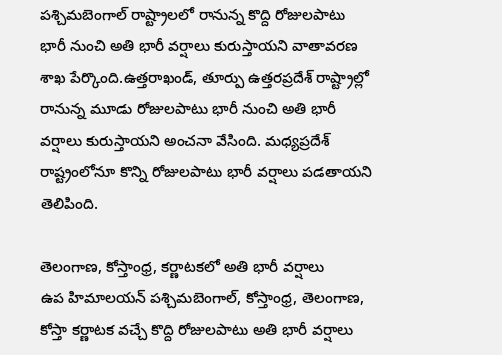పశ్చిమబెంగాల్ రాష్ట్రాలలో రానున్న కొద్ది రోజులపాటు భారీ నుంచి అతి భారీ వర్షాలు కురుస్తాయని వాతావరణ శాఖ పేర్కొంది.ఉత్తరాఖండ్, తూర్పు ఉత్తరప్రదేశ్ రాష్ట్రాల్లో రానున్న మూడు రోజులపాటు భారీ నుంచి అతి భారీ వర్షాలు కురుస్తాయని అంచనా వేసింది. మధ్యప్రదేశ్ రాష్ట్రంలోనూ కొన్ని రోజులపాటు భారీ వర్షాలు పడతాయని తెలిపింది.

తెలంగాణ, కోస్తాంధ్ర, కర్ణాటకలో అతి భారీ వర్షాలు
ఉప హిమాలయన్ పశ్చిమబెంగాల్, కోస్తాంధ్ర, తెలంగాణ, కోస్తా కర్ణాటక వచ్చే కొద్ది రోజులపాటు అతి భారీ వర్షాలు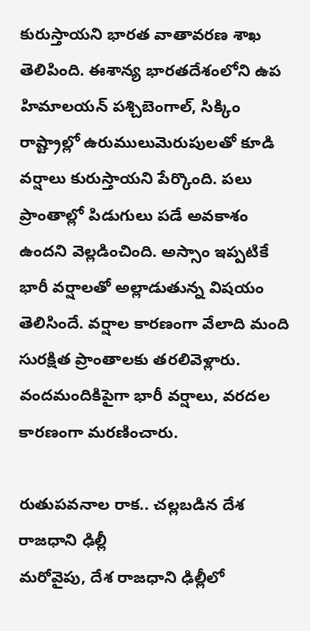కురుస్తాయని భారత వాతావరణ శాఖ తెలిపింది. ఈశాన్య భారతదేశంలోని ఉప హిమాలయన్ పశ్చిబెంగాల్, సిక్కిం రాష్ట్రాల్లో ఉరుములుమెరుపులతో కూడి వర్షాలు కురుస్తాయని పేర్కొంది. పలు ప్రాంతాల్లో పిడుగులు పడే అవకాశం ఉందని వెల్లడించింది. అస్సాం ఇప్పటికే భారీ వర్షాలతో అల్లాడుతున్న విషయం తెలిసిందే. వర్షాల కారణంగా వేలాది మంది సురక్షిత ప్రాంతాలకు తరలివెళ్లారు. వందమందికిపైగా భారీ వర్షాలు, వరదల కారణంగా మరణించారు.

రుతుపవనాల రాక.. చల్లబడిన దేశ రాజధాని ఢిల్లీ
మరోవైపు, దేశ రాజధాని ఢిల్లీలో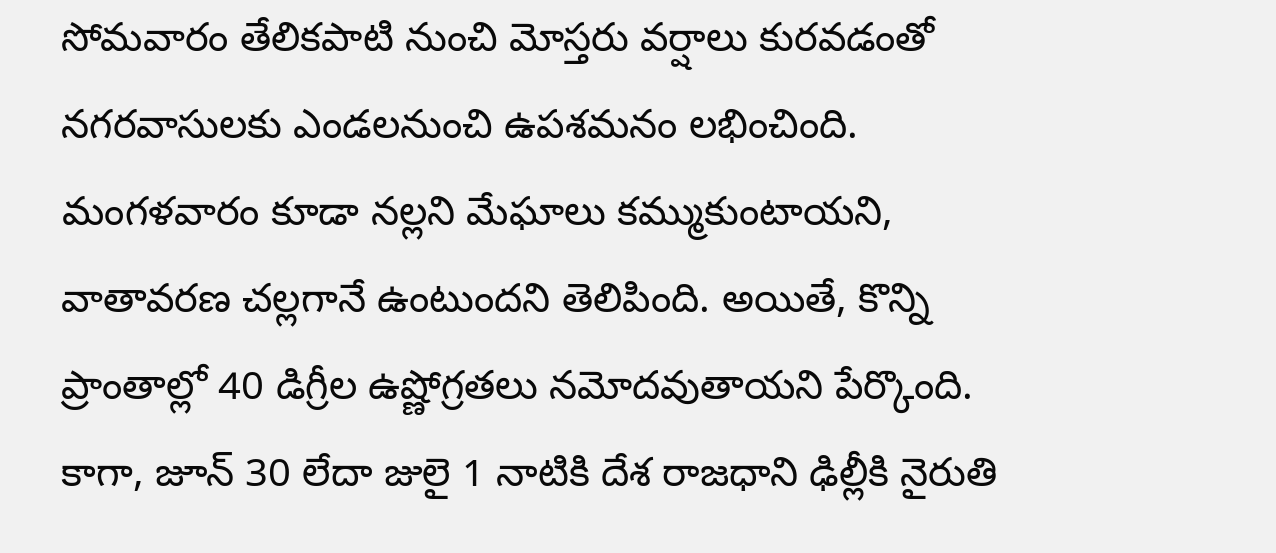సోమవారం తేలికపాటి నుంచి మోస్తరు వర్షాలు కురవడంతో నగరవాసులకు ఎండలనుంచి ఉపశమనం లభించింది. మంగళవారం కూడా నల్లని మేఘాలు కమ్ముకుంటాయని, వాతావరణ చల్లగానే ఉంటుందని తెలిపింది. అయితే, కొన్ని ప్రాంతాల్లో 40 డిగ్రీల ఉష్ణోగ్రతలు నమోదవుతాయని పేర్కొంది.
కాగా, జూన్ 30 లేదా జులై 1 నాటికి దేశ రాజధాని ఢిల్లీకి నైరుతి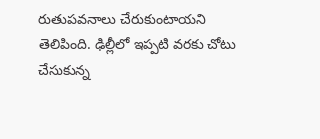రుతుపవనాలు చేరుకుంటాయని తెలిపింది. ఢిల్లీలో ఇప్పటి వరకు చోటు చేసుకున్న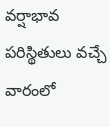వర్షాభావ పరిస్థితులు వచ్చే వారంలో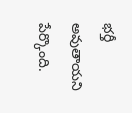భర్తీ అవుతాయని పేర్కొంది.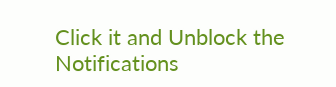Click it and Unblock the Notifications